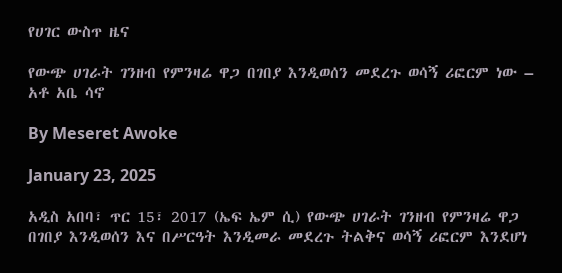የሀገር ውስጥ ዜና

የውጭ ሀገራት ገንዘብ የምንዛሬ ዋጋ በገበያ እንዲወሰን መደረጉ ወሳኝ ሪፎርም ነው – አቶ አቤ ሳኖ

By Meseret Awoke

January 23, 2025

አዲስ አበባ፣ ጥር 15፣ 2017 (ኤፍ ኤም ሲ) የውጭ ሀገራት ገንዘብ የምንዛሬ ዋጋ በገበያ እንዲወሰን እና በሥርዓት እንዲመራ መደረጉ ትልቅና ወሳኝ ሪፎርም እንደሆነ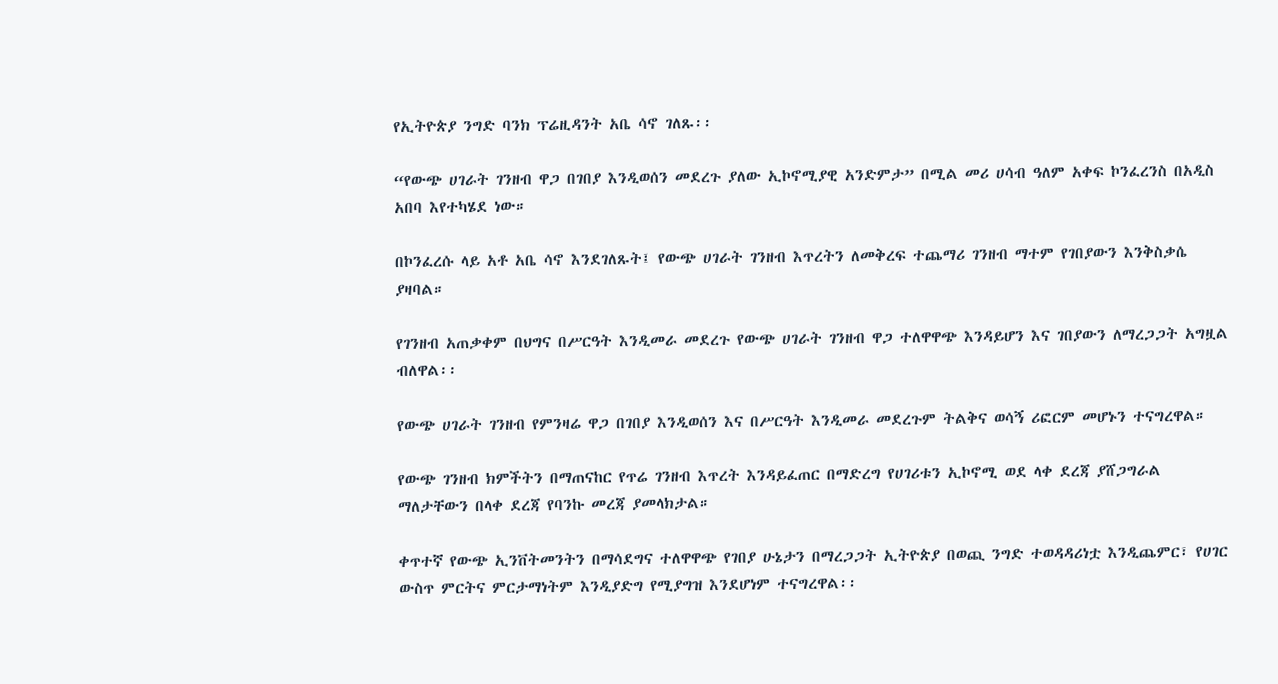የኢትዮጵያ ንግድ ባንክ ፕሬዚዳንት አቤ ሳኖ ገለጹ፡፡

“የውጭ ሀገራት ገንዘብ ዋጋ በገበያ እንዲወሰን መደረጉ ያለው ኢኮኖሚያዊ አንድምታ” በሚል መሪ ሀሳብ ዓለም አቀፍ ኮንፈረንስ በአዲስ አበባ እየተካሄደ ነው።

በኮንፈረሱ ላይ አቶ አቤ ሳኖ እንደገለጹት፤ የውጭ ሀገራት ገንዘብ እጥረትን ለመቅረፍ ተጨማሪ ገንዘብ ማተም የገበያውን እንቅስቃሴ ያዛባል።

የገንዘብ አጠቃቀም በህግና በሥርዓት እንዲመራ መደረጉ የውጭ ሀገራት ገንዘብ ዋጋ ተለዋዋጭ እንዳይሆን እና ገበያውን ለማረጋጋት አግዟል ብለዋል፡፡

የውጭ ሀገራት ገንዘብ የምንዛሬ ዋጋ በገበያ እንዲወሰን እና በሥርዓት እንዲመራ መደረጉም ትልቅና ወሳኝ ሪፎርም መሆኑን ተናግረዋል።

የውጭ ገንዘብ ክምችትን በማጠናከር የጥሬ ገንዘብ እጥረት እንዳይፈጠር በማድረግ የሀገሪቱን ኢኮኖሚ ወደ ላቀ ደረጃ ያሸጋግራል ማለታቸውን በላቀ ደረጃ የባንኩ መረጃ ያመላክታል።

ቀጥተኛ የውጭ ኢንቨትመንትን በማሳደግና ተለዋዋጭ የገበያ ሁኔታን በማረጋጋት ኢትዮጵያ በወጪ ንግድ ተወዳዳሪነቷ እንዲጨምር፣ የሀገር ውስጥ ምርትና ምርታማነትም እንዲያድግ የሚያግዝ እንደሆነም ተናግረዋል፡፡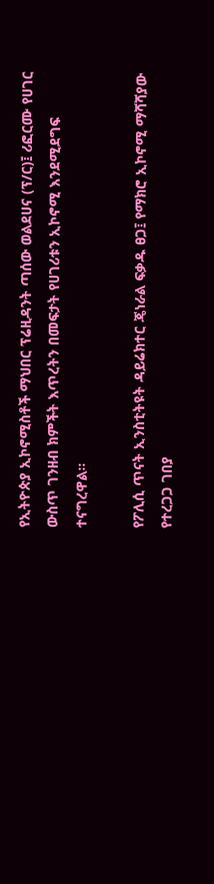የኢትዮጵያ ኢኮኖሚስቶች ማህበር ፕሬዚዳንት ጣሰው ወልደሀና (ፕ/ር)፤ ሪፎርሙ የሀገር ውስጥ ገንዘብ ክምችት እጥረትን በመፍታት የሀገሪቱን ኢኮኖሚ እንደሚደግፍ ተናግረዋል።

የፖሊሲ ጥናት ኢንስቲትዩት ዳይሬክተር ጄነራል ፍቃዱ ፀጋ፤ የማክሮ ኢኮኖሚ ማሻሻያው የተረጋጋ ገበያ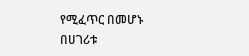የሚፈጥር በመሆኑ በሀገሪቱ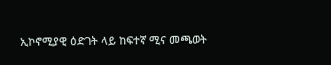ኢኮኖሚያዊ ዕድገት ላይ ከፍተኛ ሚና መጫወት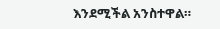እንደሚችል አንስተዋል።